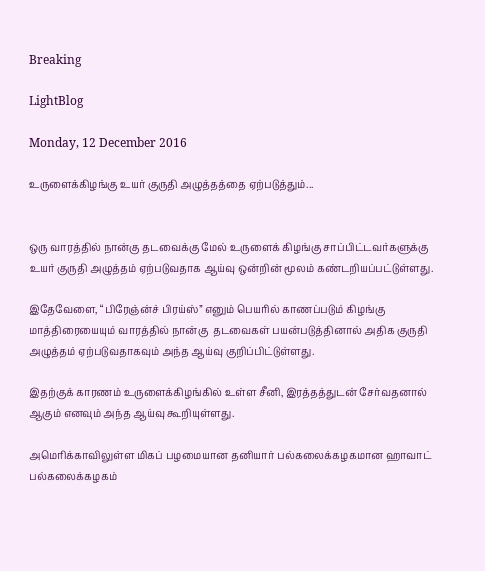Breaking

LightBlog

Monday, 12 December 2016

உருளைக்கிழங்கு உயர் குருதி அழுத்தத்தை ஏற்படுத்தும்...


ஒரு வாரத்தில் நான்கு தடவைக்கு மேல் உருளைக் கிழங்கு சாப்பிட்டவர்களுக்கு உயர் குருதி அழுத்தம் ஏற்படுவதாக ஆய்வு ஒன்றின் மூலம் கண்டறியப்பட்டுள்ளது.

இதேவேளை, “பிரேஞ்ன்ச் பிரய்ஸ்” எனும் பெயரில் காணப்படும் கிழங்கு மாத்திரையையும் வாரத்தில் நான்கு  தடவைகள் பயன்படுத்தினால் அதிக குருதி அழுத்தம் ஏற்படுவதாகவும் அந்த ஆய்வு குறிப்பிட்டுள்ளது.

இதற்குக் காரணம் உருளைக்கிழங்கில் உள்ள சீனி, இரத்தத்துடன் சேர்வதனால் ஆகும் எனவும் அந்த ஆய்வு கூறியுள்ளது.

அமெரிக்காவிலுள்ள மிகப் பழமையான தனியார் பல்கலைக்கழகமான ஹாவாட் பல்கலைக்கழகம்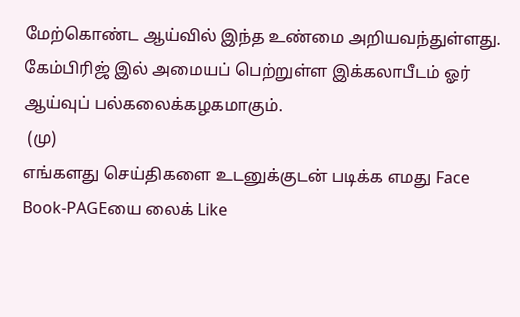மேற்கொண்ட ஆய்வில் இந்த உண்மை அறியவந்துள்ளது. கேம்பிரிஜ் இல் அமையப் பெற்றுள்ள இக்கலாபீடம் ஓர் ஆய்வுப் பல்கலைக்கழகமாகும்.
 (மு)
எங்களது செய்திகளை உடனுக்குடன் படிக்க எமது Face Book-PAGEயை லைக் Like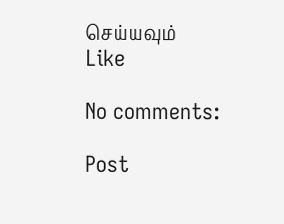செய்யவும்
Like

No comments:

Post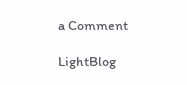a Comment

LightBlog